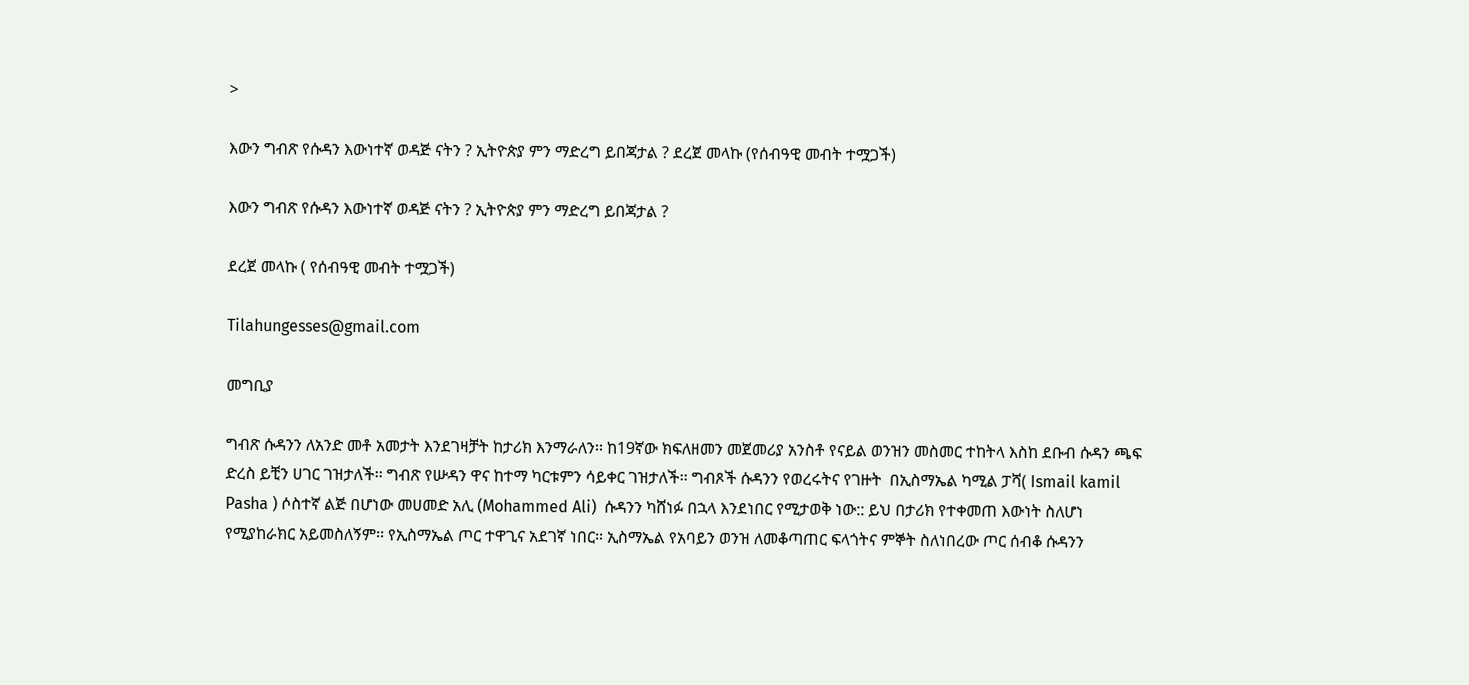>

እውን ግብጽ የሱዳን እውነተኛ ወዳጅ ናትን ? ኢትዮጵያ ምን ማድረግ ይበጃታል ? ደረጀ መላኩ (የሰብዓዊ መብት ተሟጋች)

እውን ግብጽ የሱዳን እውነተኛ ወዳጅ ናትን ? ኢትዮጵያ ምን ማድረግ ይበጃታል ?

ደረጀ መላኩ ( የሰብዓዊ መብት ተሟጋች)

Tilahungesses@gmail.com

መግቢያ

ግብጽ ሱዳንን ለአንድ መቶ አመታት እንደገዛቻት ከታሪክ እንማራለን፡፡ ከ19ኛው ክፍለዘመን መጀመሪያ አንስቶ የናይል ወንዝን መስመር ተከትላ እስከ ደቡብ ሱዳን ጫፍ ድረስ ይቺን ሀገር ገዝታለች፡፡ ግብጽ የሡዳን ዋና ከተማ ካርቱምን ሳይቀር ገዝታለች፡፡ ግብጾች ሱዳንን የወረሩትና የገዙት  በኢስማኤል ካሚል ፓሻ( Ismail kamil Pasha ) ሶስተኛ ልጅ በሆነው መሀመድ አሊ (Mohammed Ali)  ሱዳንን ካሸነፉ በኋላ እንደነበር የሚታወቅ ነው:: ይህ በታሪክ የተቀመጠ እውነት ስለሆነ የሚያከራክር አይመስለኝም፡፡ የኢስማኤል ጦር ተዋጊና አደገኛ ነበር፡፡ ኢስማኤል የአባይን ወንዝ ለመቆጣጠር ፍላጎትና ምኞት ስለነበረው ጦር ሰብቆ ሱዳንን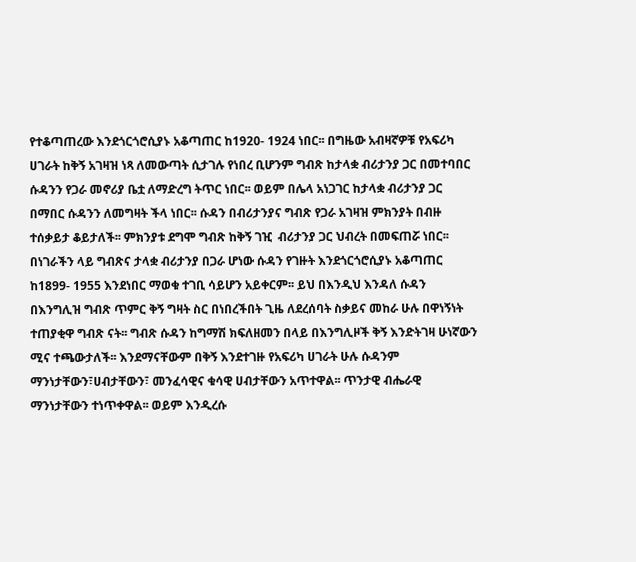የተቆጣጠረው እንደጎርጎሮሲያኑ አቆጣጠር ከ1920- 1924 ነበር፡፡ በግዜው አብዛኛዎቹ የአፍሪካ ሀገራት ከቅኝ አገዛዝ ነጻ ለመውጣት ሲታገሉ የነበረ ቢሆንም ግብጽ ከታላቋ ብሪታንያ ጋር በመተባበር ሱዳንን የጋራ መኖሪያ ቤቷ ለማድረግ ትጥር ነበር፡፡ ወይም በሌላ አነጋገር ከታላቋ ብሪታንያ ጋር በማበር ሱዳንን ለመግዛት ችላ ነበር፡፡ ሱዳን በብሪታንያና ግብጽ የጋራ አገዛዝ ምክንያት በብዙ ተሰቃይታ ቆይታለች፡፡ ምክንያቱ ደግሞ ግብጽ ከቅኝ ገዢ  ብሪታንያ ጋር ህብረት በመፍጠሯ ነበር፡፡ በነገራችን ላይ ግብጽና ታላቋ ብሪታንያ በጋራ ሆነው ሱዳን የገዙት እንደጎርጎሮሲያኑ አቆጣጠር  ከ1899- 1955 እንደነበር ማወቁ ተገቢ ሳይሆን አይቀርም፡፡ ይህ በእንዲህ እንዳለ ሱዳን በእንግሊዝ ግብጽ ጥምር ቅኝ ግዛት ስር በነበረችበት ጊዜ ለደረሰባት ስቃይና መከራ ሁሉ በዋነኝነት ተጠያቂዋ ግብጽ ናት፡፡ ግብጽ ሱዳን ከግማሽ ክፍለዘመን በላይ በእንግሊዞች ቅኝ እንድትገዛ ሁነኛውን ሚና ተጫውታለች፡፡ እንደማናቸውም በቅኝ እንደተገዙ የአፍሪካ ሀገራት ሁሉ ሱዳንም ማንነታቸውን፣ሀብታቸውን፣ መንፈሳዊና ቁሳዊ ሀብታቸውን አጥተዋል፡፡ ጥንታዊ ብሔራዊ ማንነታቸውን ተነጥቀዋል፡፡ ወይም እንዲረሱ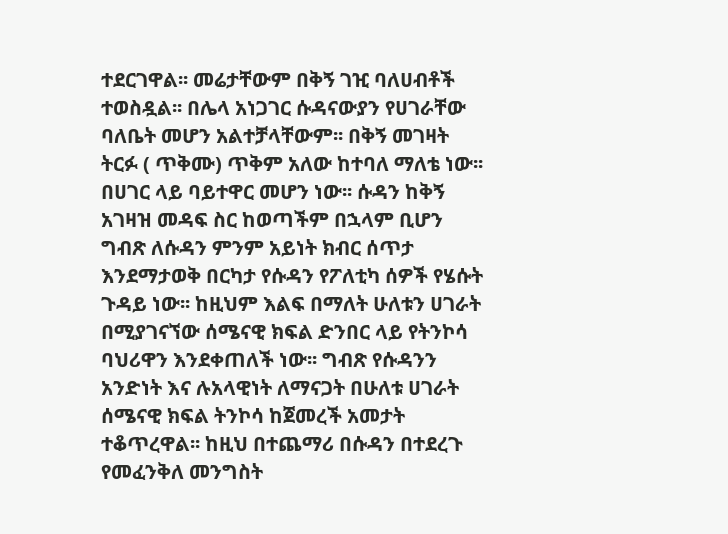ተደርገዋል፡፡ መሬታቸውም በቅኝ ገዢ ባለሀብቶች ተወስዷል፡፡ በሌላ አነጋገር ሱዳናውያን የሀገራቸው ባለቤት መሆን አልተቻላቸውም፡፡ በቅኝ መገዛት ትርፉ ( ጥቅሙ) ጥቅም አለው ከተባለ ማለቴ ነው፡፡ በሀገር ላይ ባይተዋር መሆን ነው፡፡ ሱዳን ከቅኝ አገዛዝ መዳፍ ስር ከወጣችም በኋላም ቢሆን  ግብጽ ለሱዳን ምንም አይነት ክብር ሰጥታ እንደማታወቅ በርካታ የሱዳን የፖለቲካ ሰዎች የሄሱት ጉዳይ ነው፡፡ ከዚህም እልፍ በማለት ሁለቱን ሀገራት በሚያገናኘው ሰሜናዊ ክፍል ድንበር ላይ የትንኮሳ ባህሪዋን እንደቀጠለች ነው፡፡ ግብጽ የሱዳንን አንድነት እና ሉአላዊነት ለማናጋት በሁለቱ ሀገራት ሰሜናዊ ክፍል ትንኮሳ ከጀመረች አመታት ተቆጥረዋል፡፡ ከዚህ በተጨማሪ በሱዳን በተደረጉ የመፈንቅለ መንግስት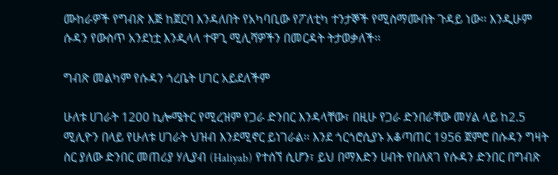ሙከራዎች የግብጽ እጅ ከጀርባ እንዳለበት የአካባቢው የፖለቲካ ተንታኞች የሚስማሙበት ጉዳይ ነው፡፡ እንዲሁም ሱዳን የውስጥ አንደነቷ እንዲላላ ተዋጊ ሚሊሻዎችን በመርዳት ትታወቃለች፡፡

ግብጽ መልካም የሱዳን ጎረቤት ሀገር አይደለችም

ሁለቱ ሀገራት 1200 ኪሎሜትር የሚረዝም የጋራ ድንበር እንዳላቸው፣ በዚሁ የጋራ ድንበራቸው መሃል ላይ ከ2.5 ሚሊዮን በላይ የሁለቱ ሀገራት ህዝብ እንደሚኖር ይነገራል፡፡ እንደ ጎርጎሮሲያኑ አቆጣጠር 1956 ጀምሮ በሱዳን ግዛት ስር ያለው ድንበር መጠሪያ ሃሊያብ (Haliyab) የተሰኘ ሲሆን፣ ይህ በማእድን ሀብት የበለጸገ የሱዳን ድንበር በግብጽ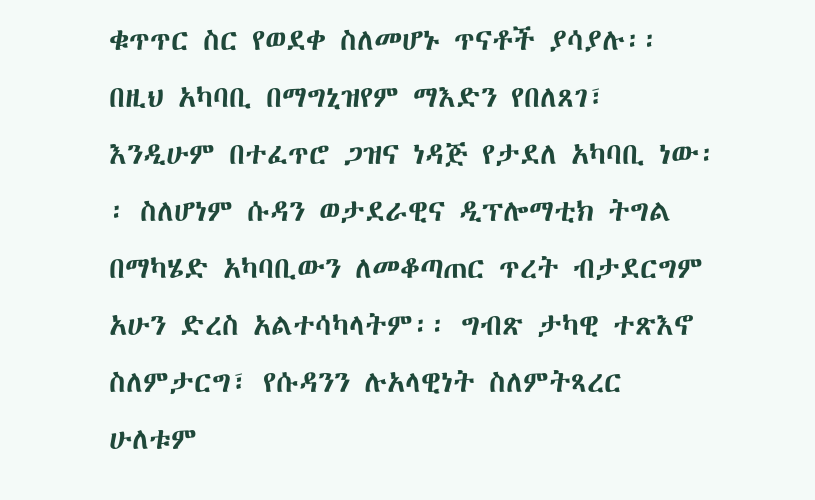ቁጥጥር ስር የወደቀ ስለመሆኑ ጥናቶች ያሳያሉ፡፡ በዚህ አካባቢ በማግኒዝየም ማእድን የበለጸገ፣ እንዲሁም በተፈጥሮ ጋዝና ነዳጅ የታደለ አካባቢ ነው፡፡ ስለሆነም ሱዳን ወታደራዊና ዲፕሎማቲክ ትግል በማካሄድ አካባቢውን ለመቆጣጠር ጥረት ብታደርግም አሁን ድረስ አልተሳካላትም፡፡ ግብጽ ታካዊ ተጽእኖ ስለምታርግ፣ የሱዳንን ሉአላዊነት ስለምትጻረር ሁለቱም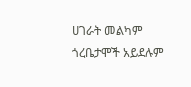ሀገራት መልካም ጎረቤታሞች አይደሉም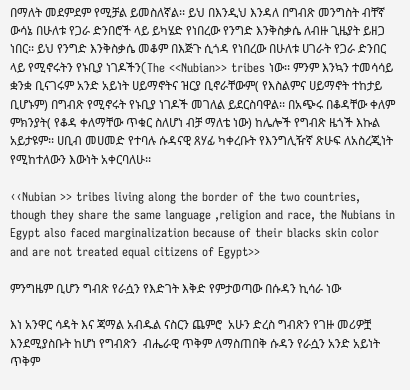በማለት መደምደም የሚቻል ይመስለኛል፡፡ ይህ በእንዲህ እንዳለ በግብጽ መንግስት ብቸኛ ውሳኔ በሁለቱ የጋራ ድንበሮች ላይ ይካሄድ የነበረው የንግድ እንቅስቃሴ ለብዙ ጊዜያት ይዘጋ ነበር፡፡ ይህ የንግድ እንቅስቃሴ መቆም በእጅጉ ሲጎዳ የነበረው በሁለቱ ሀገራት የጋራ ድንበር ላይ የሚኖሩትን የኑቢያ ነገዶችን(The <<Nubian>> tribes ነው፡፡ ምንም እንኳን ተመሳሳይ ቋንቋ ቢናገሩም አንድ አይነት ሀይማኖትና ዝርያ ቢኖራቸውም( የእስልምና ሀይማኖት ተከታይ ቢሆኑም) በግብጽ የሚኖሩት የኑቢያ ነገዶች መገለል ይደርስባዋል፡፡ በአጭሩ በቆዳቸው ቀለም ምክንያት( የቆዳ ቀለማቸው ጥቁር ስለሆነ ብቻ ማለቴ ነው) ከሌሎች የግብጽ ዜጎች እኩል አይታዩም፡፡ ሀቢብ መሀመድ የተባሉ ሱዳናዊ ጸሃፊ ካቀረቡት የእንግሊዥኛ ጽሁፍ ለአስረጂነት የሚከተለውን እውነት አቀርባለሁ፡፡

‹‹Nubian >> tribes living along the border of the two countries, though they share the same language ,religion and race, the Nubians in Egypt also faced marginalization because of their blacks skin color and are not treated equal citizens of Egypt>>

ምንግዜም ቢሆን ግብጽ የራሷን የእድገት እቅድ የምታወጣው በሱዳን ኪሳራ ነው

እነ አንዋር ሳዳት እና ጃማል አብዱል ናስርን ጨምሮ  አሁን ድረስ ግብጽን የገዙ መሪዎቿ እንደሚያስቡት ከሆነ የግብጽን  ብሔራዊ ጥቅም ለማስጠበቅ ሱዳን የራሷን አንድ አይነት ጥቅም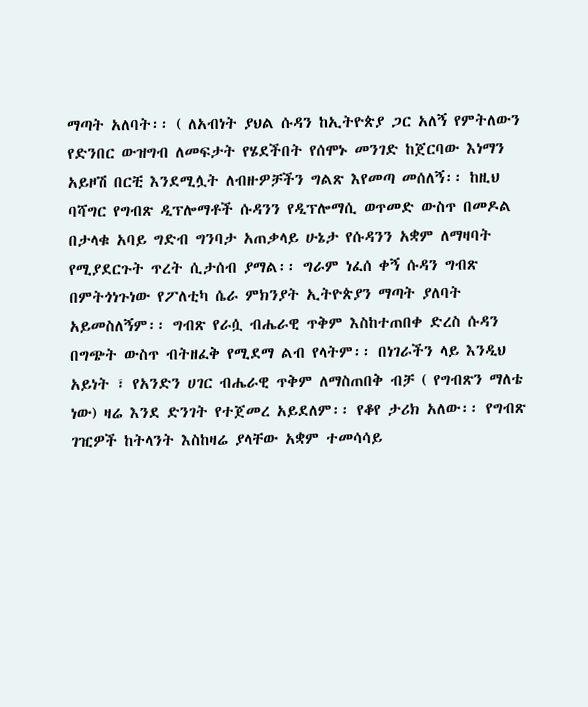ማጣት አለባት፡፡ ( ለአብነት ያህል ሱዳን ከኢትዮጵያ ጋር አለኝ የምትለውን የድንበር ውዝግብ ለመፍታት የሄደችበት የሰሞኑ መንገድ ከጀርባው እነማን አይዞሽ በርቺ እንደሚሏት ለብዙዎቻችን ግልጽ እየመጣ መሰለኝ፡፡ ከዚህ ባሻግር የግብጽ ዲፕሎማቶች ሱዳንን የዲፕሎማሲ ወጥመድ ውስጥ በመዶል በታላቁ አባይ ግድብ ግንባታ አጠቃላይ ሁኔታ የሱዳንን አቋም ለማዛባት የሚያደርጉት ጥረት ሲታሰብ ያማል፡፡ ግራም ነፈሰ ቀኝ ሱዳን ግብጽ በምትጎነጉነው የፖለቲካ ሴራ ምክንያት ኢትዮጵያን ማጣት ያለባት አይመስለኝም፡፡ ግብጽ የራሷ ብሔራዊ ጥቅም እስከተጠበቀ ድረስ ሱዳን በግጭት ውስጥ ብትዘፈቅ የሚደማ ልብ የላትም፡፡ በነገራችን ላይ እንዲህ አይነት ፣ የአንድን ሀገር ብሔራዊ ጥቅም ለማስጠበቅ ብቻ ( የግብጽን ማለቴ ነው) ዛሬ እንደ ድንገት የተጀመረ አይደለም፡፡ የቆየ ታሪክ አለው፡፡ የግብጽ ገዢዎች ከትላንት እስከዛሬ ያላቸው አቋም ተመሳሳይ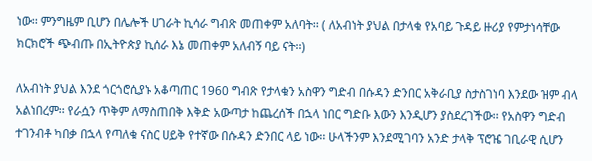ነው፡፡ ምንግዜም ቢሆን በሌሎች ሀገራት ኪሳራ ግብጽ መጠቀም አለባት፡፡ ( ለአብነት ያህል በታላቁ የአባይ ጉዳይ ዙሪያ የምታነሳቸው ክርክሮች ጭብጡ በኢትዮጵያ ኪሰራ እኔ መጠቀም አለብኝ ባይ ናት፡፡)

ለአብነት ያህል እንደ ጎርጎሮሲያኑ አቆጣጠር 1960 ግብጽ የታላቁን አስዋን ግድብ በሱዳን ድንበር አቅራቢያ ስታስገነባ እንደው ዝም ብላ አልነበረም፡፡ የራሷን ጥቅም ለማስጠበቅ እቅድ አውጣታ ከጨረሰች በኋላ ነበር ግድቡ እውን እንዲሆን ያስደረገችው፡፡ የአስዋን ግድብ ተገንብቶ ካበቃ በኋላ የጣለቁ ናስር ሀይቅ የተኛው በሱዳን ድንበር ላይ ነው፡፡ ሁላችንም እንደሚገባን አንድ ታላቅ ፕሮዤ ገቢራዊ ሲሆን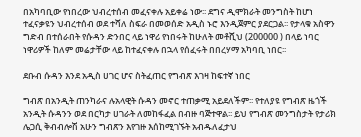በአካባቢው የነበረው ህብረተሰብ መፈናቀሉ አይቀሬ ነው፡፡ ደግና ዲሞክራት መንግስት ከሆነ ተፈናቃዩን ህብረተሰብ ወደ ተሻለ ስፍራ በመወሰድ አዲስ ኑሮ እንዲጀምር ያደርጋል፡፡ የታላቁ አስዋን ግድብ በተሰራበት የሱዳን ድንበር ላይ ነዋሪ የነበሩት ከሁለት መቶሺህ (200000 ) በላይ ነባር ነዋሪዎች ከለም መሬታቸው ላይ ከተፈናቀሉ በኋላ የሰፈሩት በበረሃማ አካባቢ ነበር፡፡

ደቡብ ሱዳን እንደ አዲስ ሀገር ሆና ስትፈጠር የግብጽ እገዛ ከፍተኛ ነበር

ግብጽ በአንዲት ጠንካራና ሉአላዊት ሱዳን መኖር ተጠቃሚ አይደለችም፡፡ የተለያዩ የግብጽ ዜጎች አንዲት ሱዳንን ወደ በርካታ ሀገራት ለመከፋፈል በብዙ ባጅተዋል፡፡ ይህ የግብጽ መንግስታት የታሪክ ሌጋሲ ቅብብሎሽ አሁን ግብጽን እየገዙ እሰከሚገኙት አብዱለፈታህ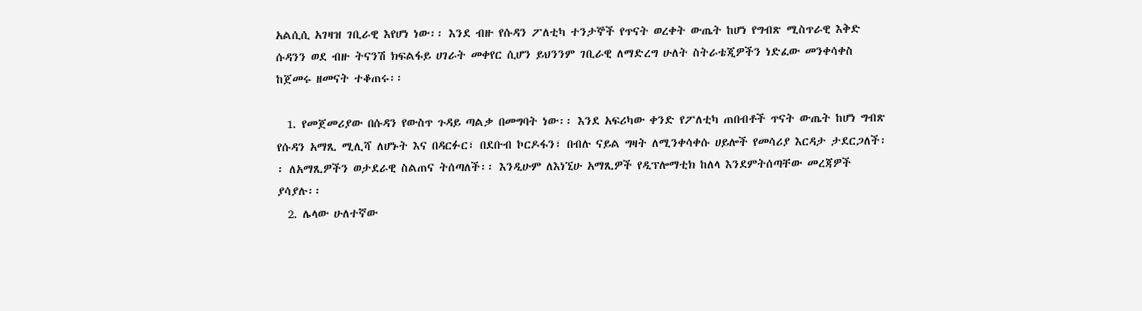አልሲሲ አገዛዝ ገቢራዊ እየሆነ ነው፡፡ እንደ ብዙ የሱዳን ፖለቲካ ተንታኞች የጥናት ወረቀት ውጤት ከሆነ የግብጽ ሚስጥራዊ እቅድ ሱዳንን ወደ ብዙ ትናንሽ ክፍልፋይ ሀገራት መቀየር ሲሆን ይህንንም ገቢራዊ ለማድረግ ሁለት ስትራቴጂዎችን ነድፈው መንቀሳቀስ ከጀመሩ ዘመናት ተቆጠሩ፡፡

  1. የመጀመሪያው በሱዳን የውስጥ ጉዳይ ጣልቃ በመግባት ነው፡፡ እንደ አፍሪካው ቀንድ የፖለቲካ ጠበብቶች ጥናት ውጤት ከሆነ ግብጽ የሱዳን አማጺ ሚሊሻ ለሆኑት እና በዳርፉር፣ በደቡብ ኮርዶፋን፣ በብሉ ናይል ግዛት ለሚንቀሳቀሱ ሀይሎች የመሳሪያ እርዳታ ታደርጋለች፡፡ ለአማጺዎችን ወታደራዊ ስልጠና ትሰጣለች፡፡ እንዲሁም ለእነኚሁ አማጺዎች የዲፕሎማቲክ ከለላ እንደምትሰጣቸው መረጃዎች ያሳያሉ፡፡
  2. ሌላው ሁለተኛው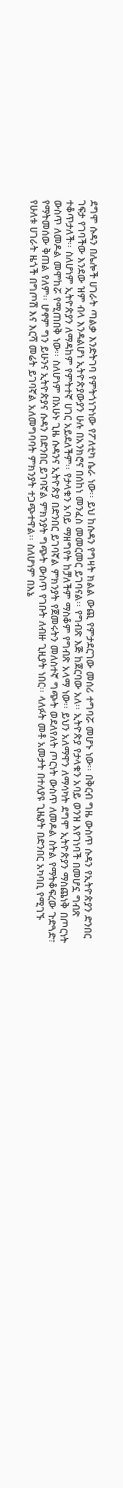ደግሞ ሱዳን በሌሎች ሀገራት ጣልቃ እንድትገባ የምትጎነጉነው የፖለቲካ ሴራ ነው፡፡ ይህ ከሱዳን የግዛት ክልል ውጪ የምታደርገው መሰሪ ተግባሯ መሆኑ ነው፡፡ በቅርብ ግዜ ውስጥ ሱዳን የኢትዮጵያን ድንበር ገፍታ የገባችው እንደው ዝም ብላ እንዳልሆነ ኢትዮጵያውያን ሁሉ በአንክሮና በሰከነ መንፈስ መመርመር ይገባናል፡፡ የግብጽ እጅ ከጀርባው አለ፡፡ ኢትዮጵያ የታላቁን አባይ ወንዝ እየገነባች በመሆኗ ግብጽ ተቆጥታለች፡፡ ስለሆነም ኢትዮጵያን ለማዳከም የምትተኛ ሀገር አይደለችም፡፡ የታላቁን አባይ ማዘግየት ከቻለችም ማስቆም የግብጽ አላማ ነው፡፡ ይህን አለማዋን ለማሳካት ደግሞ ኢትዮጵያን ማስጨነቅ በጦርነት ውስጥ ለመዶል መሞከሯ የሚጠበቅ ነው፡፡ ስለሆነም በአሁኑ ጊዜ ሱዳንና ኢትዮጵያ በድንበር ይገባኛል ምክንያት የጀመሩትን መለስተኛ ግጭት ወደለየለት ጦርነት ውስጥ ለመዶል ስትል የማትቆፍረው ጉድጓድ፣ የማትመሰው ቅጠል የለም፡፡ ሆኖም ግን ይሁንና ኢትዮጵያና ሱዳን በድንበር ይገባኛል ምክንያት ግጭት ውስጥ የገቡት ለብዙ ጊዚያት ነበር፡፡ ላለፉት መቶ አመታት በተለያዩ ጊዜያት በድንበር አካባቢ የሚገኙ የሁለቱ ሀገራት ዜጎች በግጦሽ እና እርሻ መሬት ይገባኛል አለመግባባት ምክንያት ተጋጭተዋል፡፡ ስለሆነም በእኔ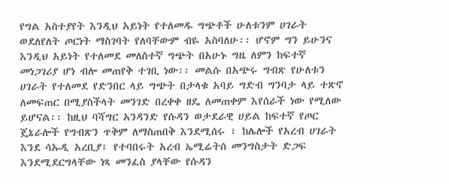የግል አስተያየት እንዲህ አይነት የተለመዱ ግጭቶች ሁለቱንም ሀገራት  ወደለየለት ጦርነት ማስገባት የለባቸውም ብዬ አስባለሁ፡፡ ሆኖም ግን ይሁንና እንዲህ አይነት የተለመደ መለስተኛ ግጭት በአሁኑ ግዜ ለምን ከፍተኛ መነጋገሪያ ሆነ ብሎ መጠየቅ ተገቢ ነው፡፡ መልሱ በአጭሩ ግብጽ የሁለቱን ሀገራት የተለመደ የድንበር ላይ ግጭት በታላቁ አባይ ግድብ ግንባታ ላይ ተጽኖ ለመፍጠር በሚያስችላት መንገድ በረቀቀ ዘዴ ለመጠቀም እየሰራች ነው የሚለው ይሆናል፡፡ ከዚህ ባሻግር አንዳንድ የሱዳን ወታደራዊ ሀይል ከፍተኛ የጦር ጄኔራሎች የግብጽን ጥቅም ለማስጠበቅ እንደሚሰሩ ፣ ከሌሎች የአረብ ሀገራት እንደ ሳኡዲ አረቢያ፣ የተባበሩት አረብ ኤሚሬትሰ መንግስታት ድጋፍ እንደሚደርግላቸው ነጻ መንፈስ ያላቸው የሱዳን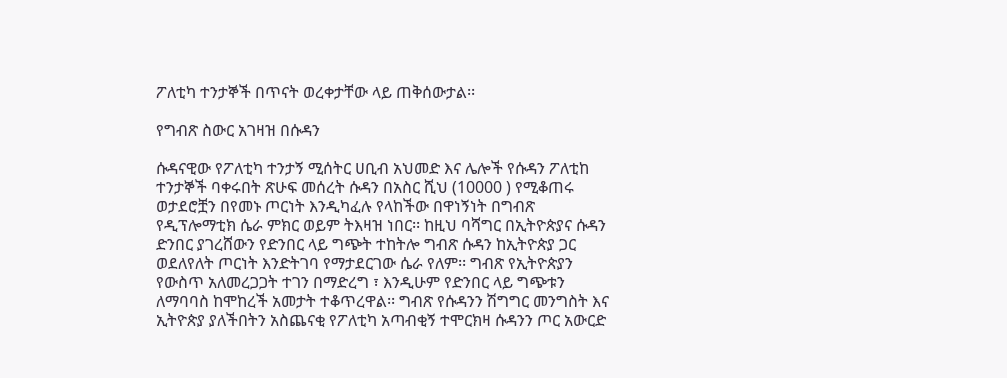ፖለቲካ ተንታኞች በጥናት ወረቀታቸው ላይ ጠቅሰውታል፡፡

የግብጽ ስውር አገዛዝ በሱዳን

ሱዳናዊው የፖለቲካ ተንታኝ ሚሰትር ሀቢብ አህመድ እና ሌሎች የሱዳን ፖለቲከ ተንታኞች ባቀሩበት ጽሁፍ መሰረት ሱዳን በአስር ሺህ (10000 ) የሚቆጠሩ ወታደሮቿን በየመኑ ጦርነት እንዲካፈሉ የላከችው በዋነኝነት በግብጽ የዲፕሎማቲክ ሴራ ምክር ወይም ትእዛዝ ነበር፡፡ ከዚህ ባሻግር በኢትዮጵያና ሱዳን ድንበር ያገረሸውን የድንበር ላይ ግጭት ተከትሎ ግብጽ ሱዳን ከኢትዮጵያ ጋር ወደለየለት ጦርነት እንድትገባ የማታደርገው ሴራ የለም፡፡ ግብጽ የኢትዮጵያን የውስጥ አለመረጋጋት ተገን በማድረግ ፣ እንዲሁም የድንበር ላይ ግጭቱን ለማባባስ ከሞከረች አመታት ተቆጥረዋል፡፡ ግብጽ የሱዳንን ሽግግር መንግስት እና ኢትዮጵያ ያለችበትን አስጨናቂ የፖለቲካ አጣብቂኝ ተሞርክዛ ሱዳንን ጦር አውርድ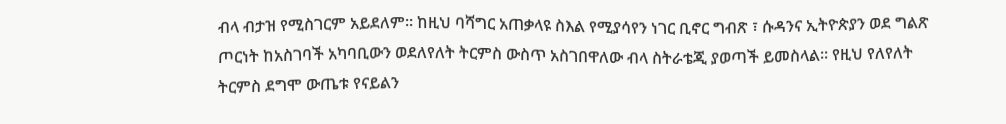ብላ ብታዝ የሚስገርም አይደለም፡፡ ከዚህ ባሻግር አጠቃላዩ ስእል የሚያሳየን ነገር ቢኖር ግብጽ ፣ ሱዳንና ኢትዮጵያን ወደ ግልጽ ጦርነት ከአስገባች አካባቢውን ወደለየለት ትርምስ ውስጥ አስገበዋለው ብላ ስትራቴጂ ያወጣች ይመስላል፡፡ የዚህ የለየለት ትርምስ ደግሞ ውጤቱ የናይልን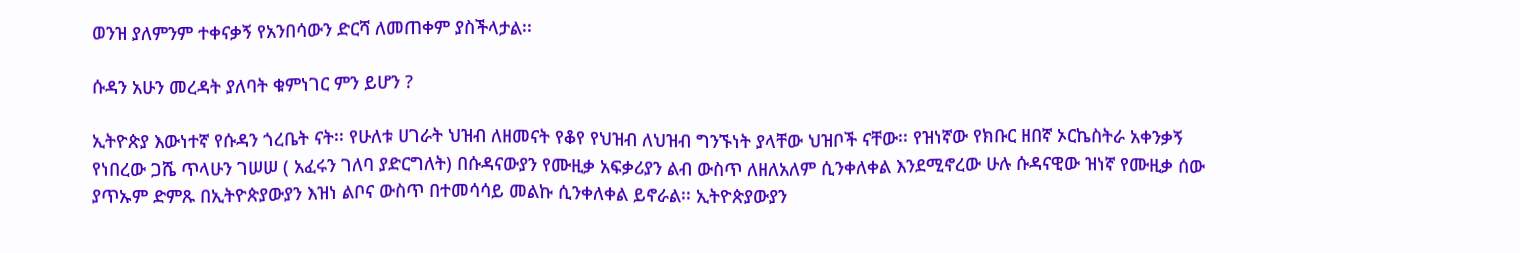ወንዝ ያለምንም ተቀናቃኝ የአንበሳውን ድርሻ ለመጠቀም ያስችላታል፡፡

ሱዳን አሁን መረዳት ያለባት ቁምነገር ምን ይሆን ?

ኢትዮጵያ እውነተኛ የሱዳን ጎረቤት ናት፡፡ የሁለቱ ሀገራት ህዝብ ለዘመናት የቆየ የህዝብ ለህዝብ ግንኙነት ያላቸው ህዝቦች ናቸው፡፡ የዝነኛው የክቡር ዘበኛ ኦርኬስትራ አቀንቃኝ የነበረው ጋሼ ጥላሁን ገሠሠ ( አፈሩን ገለባ ያድርግለት) በሱዳናውያን የሙዚቃ አፍቃሪያን ልብ ውስጥ ለዘለአለም ሲንቀለቀል እንደሚኖረው ሁሉ ሱዳናዊው ዝነኛ የሙዚቃ ሰው ያጥኡም ድምጹ በኢትዮጵያውያን እዝነ ልቦና ውስጥ በተመሳሳይ መልኩ ሲንቀለቀል ይኖራል፡፡ ኢትዮጵያውያን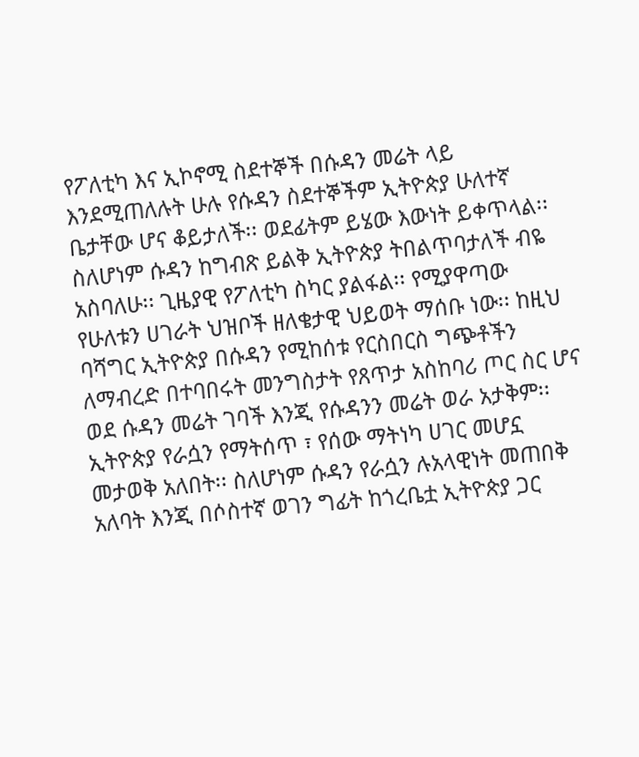የፖለቲካ እና ኢኮኖሚ ስደተኞች በሱዳን መሬት ላይ እንደሚጠለሉት ሁሉ የሱዳን ስደተኞችም ኢትዮጵያ ሁለተኛ ቤታቸው ሆና ቆይታለች፡፡ ወደፊትም ይሄው እውነት ይቀጥላል፡፡ ስለሆነም ሱዳን ከግብጽ ይልቅ ኢትዮጵያ ትበልጥባታለች ብዬ አስባለሁ፡፡ ጊዜያዊ የፖለቲካ ስካር ያልፋል፡፡ የሚያዋጣው የሁለቱን ሀገራት ህዝቦች ዘለቄታዊ ህይወት ማሰቡ ነው፡፡ ከዚህ ባሻግር ኢትዮጵያ በሱዳን የሚከሰቱ የርስበርስ ግጭቶችን ለማብረድ በተባበሩት መንግስታት የጸጥታ አስከባሪ ጦር ስር ሆና ወደ ሱዳን መሬት ገባች እንጂ የሱዳንን መሬት ወራ አታቅም፡፡ ኢትዮጵያ የራሷን የማትሰጥ ፣ የሰው ማትነካ ሀገር መሆኗ መታወቅ አለበት፡፡ ስለሆነም ሱዳን የራሷን ሉአላዊነት መጠበቅ አለባት እንጂ በሶስተኛ ወገን ግፊት ከጎረቤቷ ኢትዮጵያ ጋር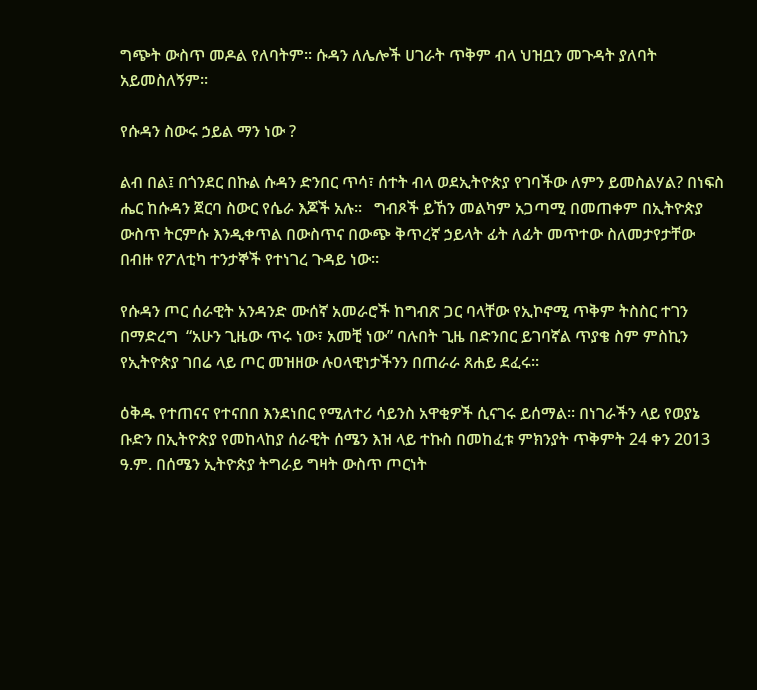ግጭት ውስጥ መዶል የለባትም፡፡ ሱዳን ለሌሎች ሀገራት ጥቅም ብላ ህዝቧን መጉዳት ያለባት አይመስለኝም፡፡

የሱዳን ስውሩ ኃይል ማን ነው ?

ልብ በል፤ በጎንደር በኩል ሱዳን ድንበር ጥሳ፣ ሰተት ብላ ወደኢትዮጵያ የገባችው ለምን ይመስልሃል? በነፍስ ሔር ከሱዳን ጀርባ ስውር የሴራ እጆች አሉ፡፡   ግብጾች ይኸን መልካም አጋጣሚ በመጠቀም በኢትዮጵያ ውስጥ ትርምሱ እንዲቀጥል በውስጥና በውጭ ቅጥረኛ ኃይላት ፊት ለፊት መጥተው ስለመታየታቸው በብዙ የፖለቲካ ተንታኞች የተነገረ ጉዳይ ነው፡፡

የሱዳን ጦር ሰራዊት አንዳንድ ሙሰኛ አመራሮች ከግብጽ ጋር ባላቸው የኢኮኖሚ ጥቅም ትስስር ተገን በማድረግ  “አሁን ጊዜው ጥሩ ነው፣ አመቺ ነው” ባሉበት ጊዜ በድንበር ይገባኛል ጥያቄ ስም ምስኪን የኢትዮጵያ ገበሬ ላይ ጦር መዝዘው ሉዐላዊነታችንን በጠራራ ጸሐይ ደፈሩ፡፡

ዕቅዱ የተጠናና የተናበበ እንደነበር የሚለተሪ ሳይንስ አዋቂዎች ሲናገሩ ይሰማል፡፡ በነገራችን ላይ የወያኔ ቡድን በኢትዮጵያ የመከላከያ ሰራዊት ሰሜን እዝ ላይ ተኩስ በመከፈቱ ምክንያት ጥቅምት 24 ቀን 2013 ዓ.ም. በሰሜን ኢትዮጵያ ትግራይ ግዛት ውስጥ ጦርነት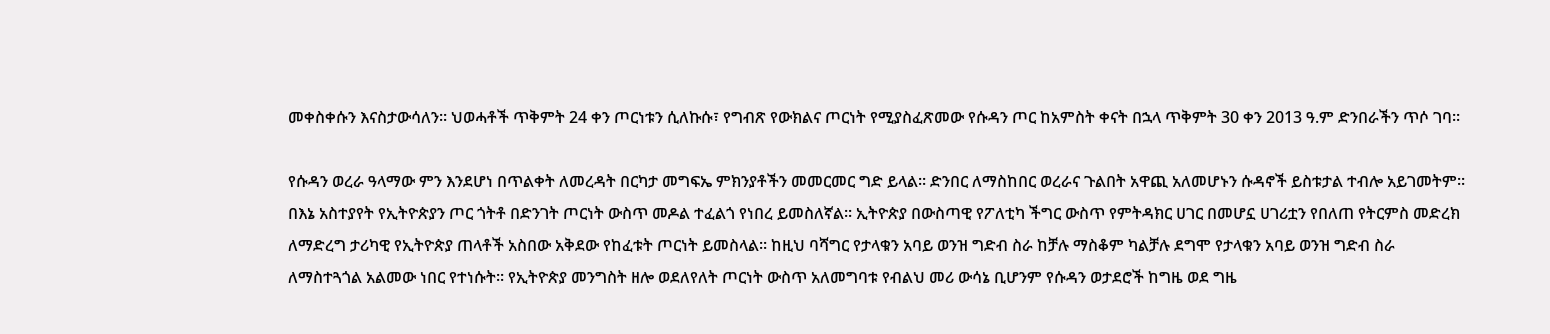መቀስቀሱን እናስታውሳለን፡፡ ህወሓቶች ጥቅምት 24 ቀን ጦርነቱን ሲለኩሱ፣ የግብጽ የውክልና ጦርነት የሚያስፈጽመው የሱዳን ጦር ከአምስት ቀናት በኋላ ጥቅምት 30 ቀን 2013 ዓ.ም ድንበራችን ጥሶ ገባ፡፡

የሱዳን ወረራ ዓላማው ምን እንደሆነ በጥልቀት ለመረዳት በርካታ መግፍኤ ምክንያቶችን መመርመር ግድ ይላል፡፡ ድንበር ለማስከበር ወረራና ጉልበት አዋጪ አለመሆኑን ሱዳኖች ይስቱታል ተብሎ አይገመትም፡፡ በእኔ አስተያየት የኢትዮጵያን ጦር ጎትቶ በድንገት ጦርነት ውስጥ መዶል ተፈልጎ የነበረ ይመስለኛል፡፡ ኢትዮጵያ በውስጣዊ የፖለቲካ ችግር ውስጥ የምትዳክር ሀገር በመሆኗ ሀገሪቷን የበለጠ የትርምስ መድረክ ለማድረግ ታሪካዊ የኢትዮጵያ ጠላቶች አስበው አቅደው የከፈቱት ጦርነት ይመስላል፡፡ ከዚህ ባሻግር የታላቁን አባይ ወንዝ ግድብ ስራ ከቻሉ ማስቆም ካልቻሉ ደግሞ የታላቁን አባይ ወንዝ ግድብ ስራ ለማስተጓጎል አልመው ነበር የተነሱት፡፡ የኢትዮጵያ መንግስት ዘሎ ወደለየለት ጦርነት ውስጥ አለመግባቱ የብልህ መሪ ውሳኔ ቢሆንም የሱዳን ወታደሮች ከግዜ ወደ ግዜ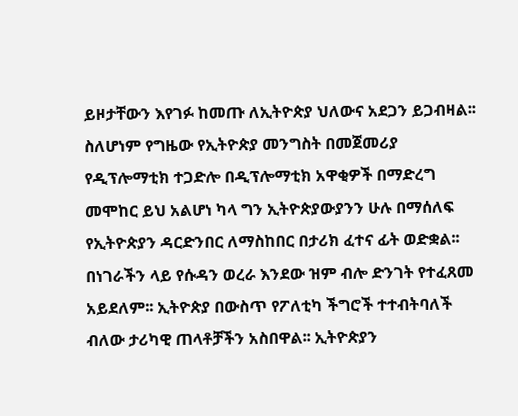ይዞታቸውን እየገፉ ከመጡ ለኢትዮጵያ ህለውና አደጋን ይጋብዛል፡፡  ስለሆነም የግዜው የኢትዮጵያ መንግስት በመጀመሪያ የዲፕሎማቲክ ተጋድሎ በዲፕሎማቲክ አዋቂዎች በማድረግ መሞከር ይህ አልሆነ ካላ ግን ኢትዮጵያውያንን ሁሉ በማሰለፍ የኢትዮጵያን ዳርድንበር ለማስከበር በታሪክ ፈተና ፊት ወድቋል፡፡ በነገራችን ላይ የሱዳን ወረራ እንደው ዝም ብሎ ድንገት የተፈጸመ አይደለም፡፡ ኢትዮጵያ በውስጥ የፖለቲካ ችግሮች ተተብትባለች ብለው ታሪካዊ ጠላቶቻችን አስበዋል፡፡ ኢትዮጵያን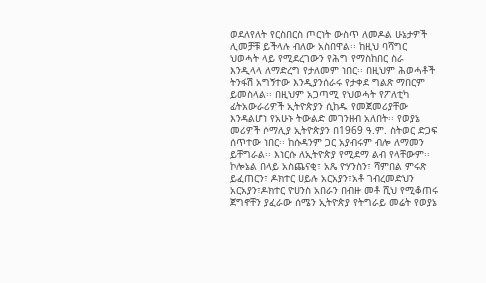ወደለየለት የርስበርስ ጦርነት ውስጥ ለመዶል ሁኔታዎች ሊመቻቹ ይችላሉ ብለው አስበዋል፡፡ ከዚህ ባሻግር ህወሓት ላይ የሚደረገውን የሕግ የማስከበር ስራ እንዲላላ ለማድረግ የታለመም ነበር፡፡ በዚህም ሕወሓቶች ትንፋሽ አግኝተው እንዲያንሰራሩ የታቀደ ግልጽ ማበርም ይመስላል፡፡ በዚህም አጋጣሚ የህወሓት የፖለቲካ ፊትአውራሪዎች ኢትዮጵያን ሲከዱ የመጀመሪያቸው እንዳልሆነ የአሁኑ ትውልድ መገንዘብ አለበት፡፡ የወያኔ መሪዎች ሶማሊያ ኢትዮጵያን በ1969 ዓ.ም. ስትወር ድጋፍ ሰጥተው ነበር፡፡ ከሱዳንም ጋር አያብሩም ብሎ ለማመን ይቸግራል፡፡ እነርሱ ለኢትዮጵያ የሚደማ ልብ የላቸውም፡፡ ኮሎኔል በላይ አስጨናቂ፣ አጼ ዮሃንስን፣ ሻምበል ምሩጽ ይፈጠርን፣ ዶክተር ሀይሉ አርአያን፣አቶ ገብረመድህን አርአያን፣ዶክተር ዮሀንስ አበራን በብዙ መቶ ሺህ የሚቆጠሩ ጀግኖቸን ያፈራው ሰሜን ኢትዮጵያ የትግራይ መሬት የወያኔ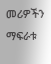መሪዎችን ማፍራቱ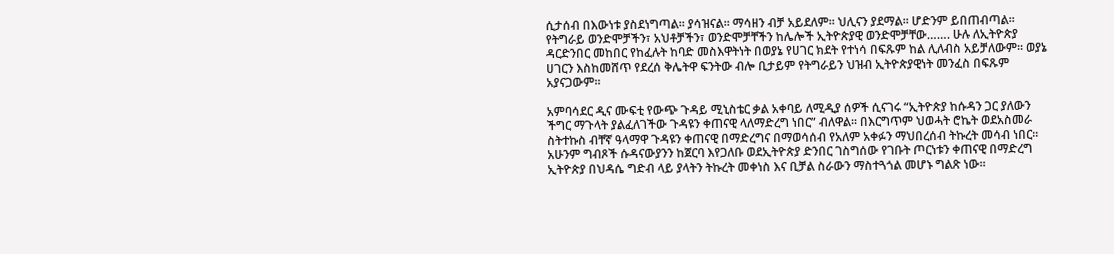ሲታሰብ በእውነቱ ያስደነግጣል፡፡ ያሳዝናል፡፡ ማሳዘን ብቻ አይደለም፡፡ ህሊናን ያደማል፡፡ ሆድንም ይበጠብጣል፡፡ የትግራይ ወንድሞቻችን፣ አህቶቻችን፣ ወንድሞቻቸችን ከሌሎች ኢትዮጵያዊ ወንድሞቻቸው……. ሁሉ ለኢትዮጵያ ዳርድንበር መከበር የከፈሉት ከባድ መስእዋትነት በወያኔ የሀገር ክደት የተነሳ በፍጹም ከል ሊለብስ አይቻለውም፡፡ ወያኔ ሀገርን እስከመሸጥ የደረሰ ቅሌትዋ ፍንትው ብሎ ቢታይም የትግራይን ህዝብ ኢትዮጵያዊነት መንፈስ በፍጹም አያናጋውም፡፡

አምባሳደር ዲና ሙፍቲ የውጭ ጉዳይ ሚኒስቴር ቃል አቀባይ ለሚዲያ ሰዎች ሲናገሩ “ኢትዮጵያ ከሱዳን ጋር ያለውን ችግር ማጉላት ያልፈለገችው ጉዳዩን ቀጠናዊ ላለማድረግ ነበር” ብለዋል፡፡ በእርግጥም ህወሓት ሮኬት ወደአስመራ ስትተኩስ ብቸኛ ዓላማዋ ጉዳዩን ቀጠናዊ በማድረግና በማወሳሰብ የአለም አቀፉን ማህበረሰብ ትኩረት መሳብ ነበር፡፡ አሁንም ግብጾች ሱዳናውያንን ከጀርባ እየጋለቡ ወደኢትዮጵያ ድንበር ገስግሰው የገቡት ጦርነቱን ቀጠናዊ በማድረግ ኢትዮጵያ በህዳሴ ግድብ ላይ ያላትን ትኩረት መቀነስ እና ቢቻል ስራውን ማስተጓጎል መሆኑ ግልጽ ነው፡፡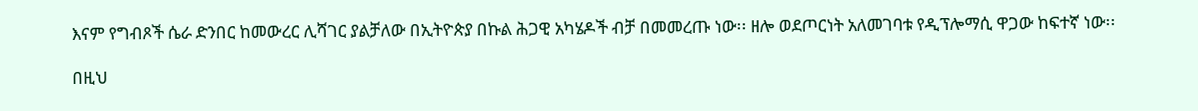እናም የግብጾች ሴራ ድንበር ከመውረር ሊሻገር ያልቻለው በኢትዮጵያ በኩል ሕጋዊ አካሄዶች ብቻ በመመረጡ ነው፡፡ ዘሎ ወደጦርነት አለመገባቱ የዲፕሎማሲ ዋጋው ከፍተኛ ነው፡፡

በዚህ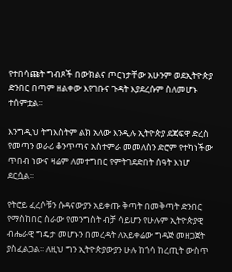የተበሳጩት ግብጾች በውክልና ጦርነታቸው አሁንም ወደኢትዮጵያ ድንበር በጣም ዘልቀው እየገቡና ጉዳት እያደረሱም ስለመሆኑ ተሰምቷል፡፡

እንግዲህ ትግእስትም ልክ አለው እንዲሉ ኢትዮጵያ ደጃፍዋ ድረስ የመጣን ወራሪ ቆንጥጣና አስተምራ መመለስን ድሮም የተካነችው ጥበብ ነውና ዛሬም ለመተግበር የምትገደድበት ሰዓት እነሆ ደርሷል፡፡

የትሮይ ፈረሶቹን ሱዳናውያን አይቀጡ ቅጣት በመቅጣት ድንበር የማስከበር ስራው የመንግስት ብቻ ሳይሆን የሁሉም ኢትዮጵያዊ ብሔራዊ ግዴታ መሆኑን በመረዳት ለአይቀሬው ግዳጅ መዘጋጀት ያስፈልጋል፡፡ ለዚህ ግን ኢትዮጵያውያን ሁሉ ከጎሳ ከረጢት ውስጥ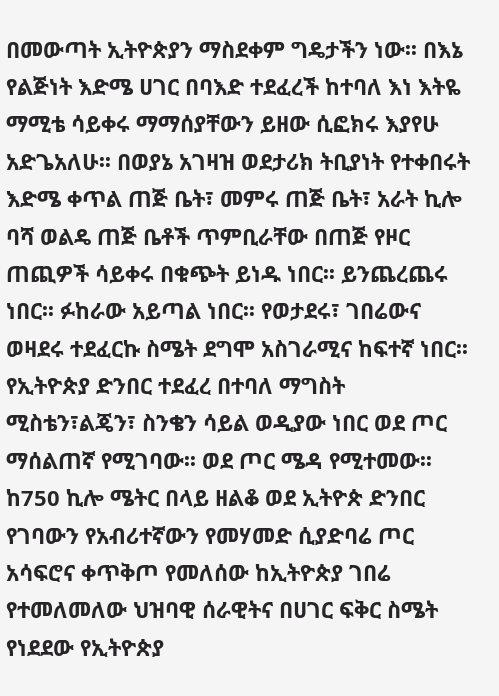በመውጣት ኢትዮጵያን ማስደቀም ግዴታችን ነው፡፡ በእኔ የልጅነት እድሜ ሀገር በባእድ ተደፈረች ከተባለ እነ እትዬ ማሚቴ ሳይቀሩ ማማሰያቸውን ይዘው ሲፎክሩ እያየሁ አድጌአለሁ፡፡ በወያኔ አገዛዝ ወደታሪክ ትቢያነት የተቀበሩት እድሜ ቀጥል ጠጅ ቤት፣ መምሩ ጠጅ ቤት፣ አራት ኪሎ ባሻ ወልዴ ጠጅ ቤቶች ጥምቢራቸው በጠጅ የዞር ጠጪዎች ሳይቀሩ በቁጭት ይነዱ ነበር፡፡ ይንጨረጨሩ ነበር፡፡ ፉከራው አይጣል ነበር፡፡ የወታደሩ፣ ገበሬውና ወዛደሩ ተደፈርኩ ስሜት ደግሞ አስገራሚና ከፍተኛ ነበር፡፡ የኢትዮጵያ ድንበር ተደፈረ በተባለ ማግስት ሚስቴን፣ልጄን፣ ስንቄን ሳይል ወዲያው ነበር ወደ ጦር ማሰልጠኛ የሚገባው፡፡ ወደ ጦር ሜዳ የሚተመው፡፡ ከ750 ኪሎ ሜትር በላይ ዘልቆ ወደ ኢትዮጵ ድንበር የገባውን የአብሪተኛውን የመሃመድ ሲያድባሬ ጦር አሳፍሮና ቀጥቅጦ የመለሰው ከኢትዮጵያ ገበሬ የተመለመለው ህዝባዊ ሰራዊትና በሀገር ፍቅር ስሜት የነደደው የኢትዮጵያ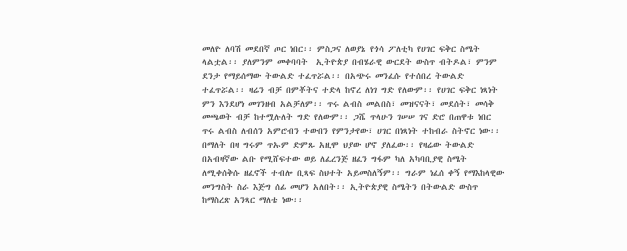መለዮ ለባሽ መደበኛ ጦር ነበር፡፡ ምስጋና ለወያኔ የጎሳ ፖለቲካ የሀገር ፍቅር ስሜት ላልቷል፡፡ ያለምንም መቀባባት  ኢትዮጵያ በብሄራዊ ውርደት ውስጥ ብትዶል፣ ምንም ደንታ የማይሰማው ትውልድ ተፈጥሯል፡፡ በአጭሩ መንፈሱ የተሰበረ ትውልድ ተፈጥሯል፡፡ ዛሬን ብቻ በምቾትና ተድላ ከኖረ ለነገ ግድ የለውም፡፡ የሀገር ፍቅር ነጻነት ምን እንደሆነ መገንዘብ አልቻለም፡፡ ጥሩ ልብስ መልበስ፣ መዝናናት፣ መደሰት፣ መሳቅ መጫወት ብቻ ከተሟሉለት ግድ የለውም፡፡ ጋሼ ጥላሁን ገሠሠ ገና ድሮ በጠዋቱ ነበር ጥሩ ልብስ ለብሰን አምሮብን ተውበን የምንታየው፣ ሀገር በነጻነት ተከብራ ስትኖር ነው፡፡ በማለት በዛ ግሩም ጥኡም ድምጹ አዚሞ ህያው ሆኖ ያለፈው፡፡ የዛሬው ትውልድ በአብዛኛው ልቡ የሚሸፍተው ወይ ለፈረንጅ ዘፈን ግፋም ካለ አካባቢያዊ ስሜት ለሚቀሰቅሱ ዘፈኖች ተብሎ ቢጻፍ ስህተት አይመስለኝም፡፡ ግራም ነፈሰ ቀኝ የማእከላዊው መንግስት ስራ እጅግ ሰፊ መሆን አለበት፡፡ ኢትዮጵያዊ ስሜትን በትውልድ ውስጥ ከማስረጽ አንጻር ማለቴ ነው፡፡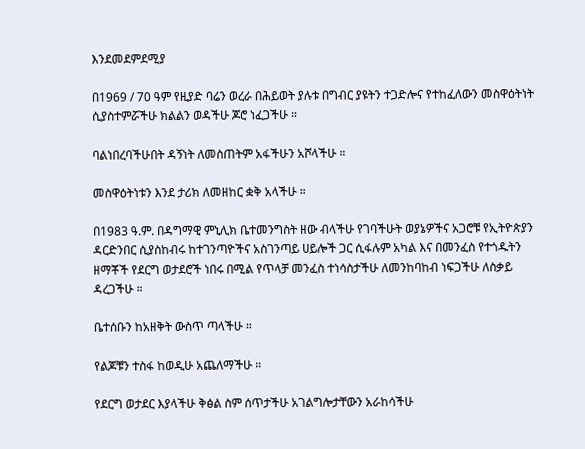እንደመደምደሚያ

በ1969 / 70 ዓም የዚያድ ባሬን ወረራ በሕይወት ያሉቱ በግብር ያዩትን ተጋድሎና የተከፈለውን መስዋዕትነት ሲያስተምሯችሁ ክልልን ወዳችሁ ጆሮ ነፈጋችሁ ።

ባልነበረባችሁበት ዳኝነት ለመስጠትም አፋችሁን አሾላችሁ ።

መስዋዕትነቱን እንደ ታሪክ ለመዘከር ቋቅ አላችሁ ።

በ1983 ዓ.ም. በዳግማዊ ምኒሊክ ቤተመንግስት ዘው ብላችሁ የገባችሁት ወያኔዎችና አጋሮቹ የኢትዮጵያን ዳርድንበር ሲያስከብሩ ከተገንጣዮችና አስገንጣይ ሀይሎች ጋር ሲፋሉም አካል እና በመንፈስ የተጎዱትን ዘማቾች የደርግ ወታደሮች ነበሩ በሚል የጥላቻ መንፈስ ተነሳስታችሁ ለመንከባከብ ነፍጋችሁ ለስቃይ ዳረጋችሁ ።

ቤተሰቡን ከአዘቅት ውስጥ ጣላችሁ ።

የልጆቹን ተስፋ ከወዲሁ አጨለማችሁ ።

የደርግ ወታደር እያላችሁ ቅፅል ስም ሰጥታችሁ አገልግሎታቸውን አራከሳችሁ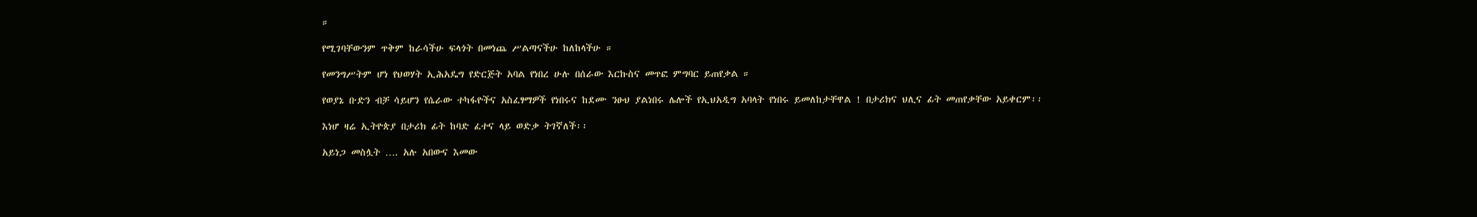።

የሚገባቸውንም ጥቅም ከራሳችሁ ፍላጎት በመነጨ ሥልጣናችሁ ከለከላችሁ ።

የመንግሥትም ሆነ የህወሃት ኢሕአዴግ የድርጅት አባል የነበረ ሁሉ በሰራው እርኩስና መጥፎ ምግባር ይጠየቃል ።

የወያኔ ቡድን ብቻ ሳይሆን የሴራው ተካፋዮችና አስፈፃማዎች የነበሩና ከደሙ ንፁህ ያልነበሩ ሌሎች የኢህአዲግ አባላት የነበሩ ይመለከታቸዋል ! በታሪክና ህሊና ፊት መጠየቃቸው አይቀርም፡፡

እነሆ ዛሬ ኢትዮጵያ በታሪክ ፊት ከባድ ፈተና ላይ ወድቃ ትገኛለች፡፡

አይነጋ መስሏት …. አሉ አበውና እመው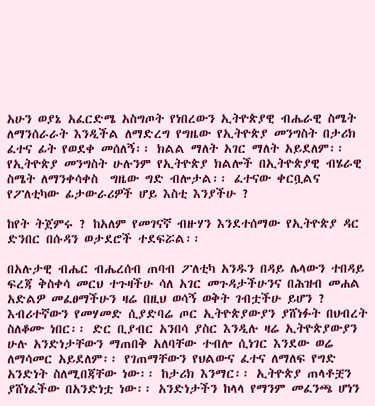አሁን ወያኔ አፈርድሜ አስግጦት የነበረውን ኢትዮጵያዊ ብሔራዊ ስሜት ለማንሰራራት እንዲችል ለማድረግ የግዜው የኢትዮጵያ መንግስት በታሪክ ፈተና ፊት የወደቀ መሰለኝ፡፡ ክልል ማለት አገር ማለት አይደለም፡፡ የኢትዮጵያ መንግስት ሁሉንም የኢትዮጵያ ክልሎች በኢትዮጵያዊ ብሄራዊ ስሜት ለማንቀሳቀስ  ግዜው ግድ ብሎታል፡፡ ፈተናው ቀርቧልና የፖለቲካው ፊታውራሪዎች ሆይ እስቲ እንያችሁ ?

ከየት ትጀምሩ ? ከአለም የመገናኛ ብዙሃን እንደተሰማው የኢትዮጵያ ዳር ድንበር በሱዳን ወታደሮች ተደፍሯል፡፡

በአሉታዊ ብሔር ብሔረሰብ ጠባብ ፖለቲካ አንዱን በዳይ ሌላውን ተበዳይ ፍረጃ ቅስቀሳ መርህ ተጉዛችሁ ሳለ አገር መጉዳታችሁንና በሕዝብ መሐል አድልዎ መፈፀማችሁን ዛሬ በዚህ ወሳኝ ወቅት ገብቷችሁ ይሆን ? እብሪተኛውን የመሃመድ ሲያድባሬ ጦር ኢትዮጵያውያን ያሸነፉት በህብረት ስለቆሙ ነበር፡፡ ድር ቢያብር አንበሳ ያስር እንዲሉ ዛሬ ኢትዮጵያውያን ሁሉ አንድነታቸውን ማጠበቅ አለባቸው ተብሎ ሲነገር እንደው ወሬ ለማሳመር አይደለም፡፡ የገጠማቸውን የህልውና ፈተና ለማለፍ የግድ አንድነት ስለሚበጃቸው ነው፡፡ ከታሪክ እንማር፡፡ ኢትዮጵያ ጠላቶቿን ያሸነፈችው በአንድነቷ ነው፡፡ አንድነታችን ከላላ የማንም መፈንጫ ሆነን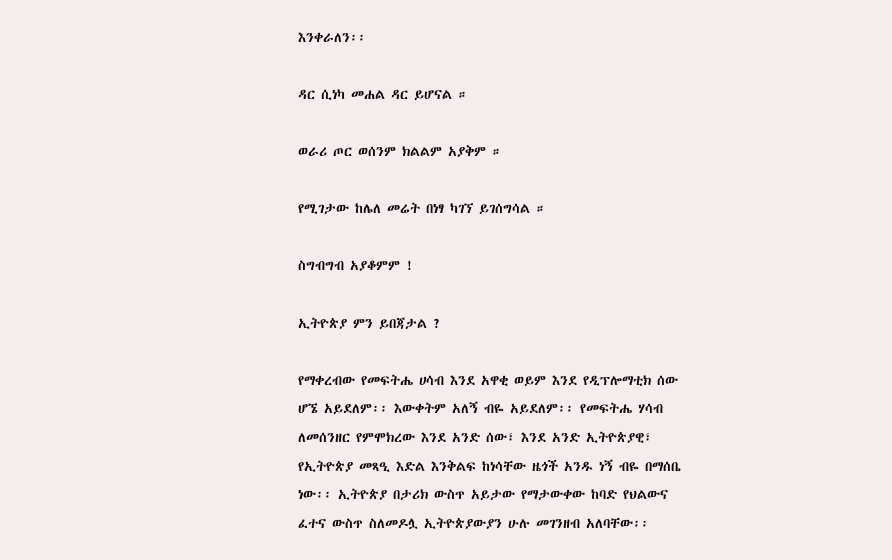እንቀራለን፡፡

ዳር ሲነካ መሐል ዳር ይሆናል ።

ወራሪ ጦር ወሰንም ክልልም አያቅም ።

የሚገታው ከሌለ መሬት በነፃ ካገኘ ይገሰግሳል ።

ስግብግብ አያቆምም !

ኢትዮጵያ ምን ይበጃታል ?

የማቀረብው የመፍትሔ ሀሳብ እንደ አዋቂ ወይም እንደ የዲፕሎማቲክ ሰው ሆኜ አይደለም፡፡ እውቀትም አለኝ ብዬ አይደለም፡፡ የመፍትሔ ሃሳብ ለመሰንዘር የምሞክረው እንደ አንድ ሰው፣ እንደ አንድ ኢትዮጵያዊ፣ የኢትዮጵያ መጻዒ እድል እንቅልፍ ከነሳቸው ዜጎች አንዱ ነኝ ብዬ በማሰቤ ነው፡፡ ኢትዮጵያ በታሪክ ውስጥ አይታው የማታውቀው ከባድ የህልውና ፈተና ውስጥ ስለመዶሏ ኢትዮጵያውያን ሁሉ መገንዘብ አለባቸው፡፡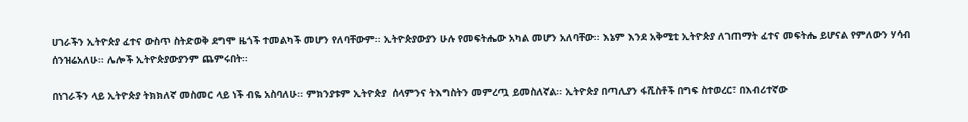ሀገራችን ኢትዮጵያ ፈተና ውስጥ ስትድወቅ ደግሞ ዜጎች ተመልካች መሆን የለባቸውም፡፡ ኢትዮጵያውያን ሁሉ የመፍትሔው አካል መሆን አለባቸው፡፡ እኔም እንደ አቅሚቲ ኢትዮጵያ ለገጠማት ፈተና መፍትሔ ይሆናል የምለውን ሃሳብ ሰንዝሬአለሁ፡፡ ሌሎች ኢትዮጵያውያንም ጨምሩበት፡፡

በነገራችን ላይ ኢትዮጵያ ትክክለኛ መስመር ላይ ነች ብዬ አስባለሁ፡፡ ምክንያቱም ኢትዮጵያ  ሰላምንና ትእግስትን መምረጧ ይመስለኛል፡፡ ኢትዮጵያ በጣሊያን ፋሺስቶች በግፍ ስተወረር፣ በእብሪተኛው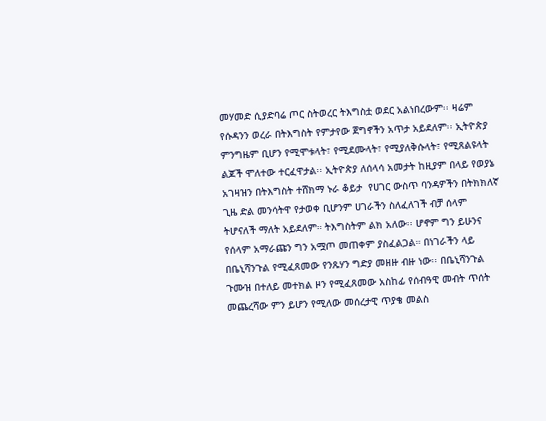መሃመድ ሲያድባሬ ጦር ስትወረር ትእግስቷ ወደር አልነበረውም፡፡ ዛሬም የሱዳንን ወረራ በትእግስት የምታየው ጀግኖችን አጥታ አይደለም፡፡ ኢትዮጵያ ምንግዜም ቢሆን የሚሞቱላት፣ የሚደሙላት፣ የሚያለቅሱላት፣ የሚጸልዩላት ልጆች ሞለተው ተርፈዋታል፡፡ ኢትዮጵያ ለሰላሳ አመታት ከዚያም በላይ የወያኔ አገዛዝን በትእግስት ተሸክማ ኑራ ቆይታ  የሀገር ውስጥ ባንዳዎችን በትክክለኛ ጊዜ ድል መንሳትዋ የታወቀ ቢሆንም ሀገራችን ስለፈለገች ብቻ ሰላም ትሆናለች ማለት አይደለም። ትእግስትም ልክ አለው፡፡ ሆኖም ግን ይሁንና የሰላም አማራጩን ግን አሟጦ መጠቀም ያስፈልጋል። በነገራችን ላይ በቤኒሻንጉል የሚፈጸመው የንጹሃን ግድያ መዘዙ ብዙ ነው፡፡ በቤኒሻንጉል ጉሙዝ በተለይ መተክል ዞን የሚፈጸመው አስከፊ የሰብዓዊ መብት ጥሰት መጨረሻው ምን ይሆን የሚለው መሰረታዊ ጥያቄ መልስ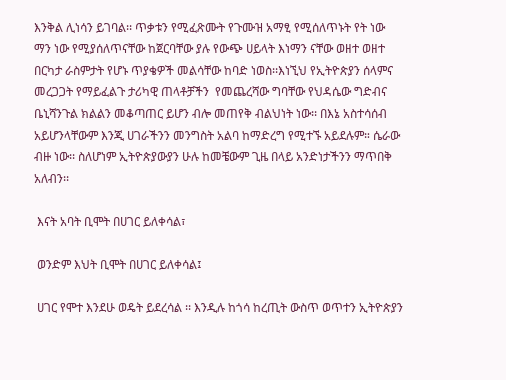እንቅል ሊነሳን ይገባል፡፡ ጥቃቱን የሚፈጽሙት የጉሙዝ አማፂ የሚሰለጥኑት የት ነው ማን ነው የሚያሰለጥናቸው ከጀርባቸው ያሉ የውጭ ሀይላት እነማን ናቸው ወዘተ ወዘተ በርካታ ራስምታት የሆኑ ጥያቄዎች መልሳቸው ከባድ ነወስ፡፡እነኚህ የኢትዮጵያን ሰላምና መረጋጋት የማይፈልጉ ታሪካዊ ጠላቶቻችን  የመጨረሻው ግባቸው የህዳሴው ግድብና ቤኒሻንጉል ክልልን መቆጣጠር ይሆን ብሎ መጠየቅ ብልህነት ነው፡፡ በእኔ አስተሳሰብ አይሆንላቸውም እንጂ ሀገራችንን መንግስት አልባ ከማድረግ የሚተኙ አይደሉም። ሴራው ብዙ ነው፡፡ ስለሆነም ኢትዮጵያውያን ሁሉ ከመቼውም ጊዜ በላይ አንድነታችንን ማጥበቅ አለብን፡፡

 እናት አባት ቢሞት በሀገር ይለቀሳል፣

 ወንድም እህት ቢሞት በሀገር ይለቀሳል፤

 ሀገር የሞተ እንደሁ ወዴት ይደረሳል ፡፡ እንዲሉ ከጎሳ ከረጢት ውስጥ ወጥተን ኢትዮጵያን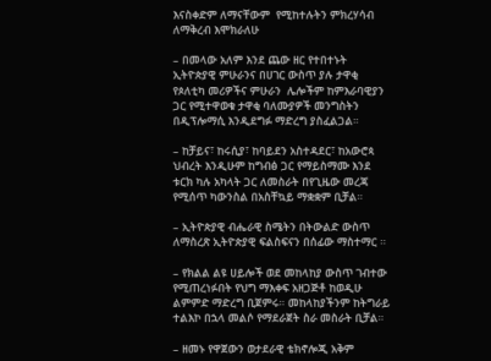እናስቀድም ለማናቸውም  የሚከተሉትን ምክረሃሳብ ለማቅረብ እሞክራለሁ

– በመላው አለም እንደ ጨው ዘር የተበተኑት ኢትዮጵያዊ ምሁራንና በሀገር ውስጥ ያሉ ታዋቂ የጶለቲካ መሪዎችና ምሁራን  ሌሎችም ከምእራባዊያን ጋር የሚተዋወቁ ታዋቂ ባለሙያዎች መንግስትን በዲፕሎማሲ እንዲደግፉ ማድረግ ያስፈልጋል።

– ከቻይና፣ ከሩሲያ፣ ከባይደን አስተዳደር፣ ከአውሮጳ ህብረት እንዲሁም ከግብፅ ጋር የማይስማሙ እንደ ቱርክ ካሉ አካላት ጋር ለመስራት በየጊዜው መረጃ የሚሰጥ ካውንስል በአስቸኳይ ማቋቋም ቢቻል።

– ኢትዮጵያዊ ብሔራዊ ስሜትን በትውልድ ውስጥ ለማስረጽ ኢትዮጵያዊ ፍልስፍናን በሰፊው ማስተማር ፡፡

– የክልል ልዩ ሀይሎች ወደ መከላከያ ውስጥ ገብተው የሚጠረነፉበት የህግ ማእቀፍ አዘጋጅቶ ከወዲሁ ልምምድ ማድረግ ቢጀምሩ። መከላከያችንም ከትግራይ ተልእኮ በኋላ መልሶ የማደራጀት ስራ መስራት ቢቻል።

– ዘመኑ የዋጀውን ወታደራዊ ቴክኖሎጂ አቅም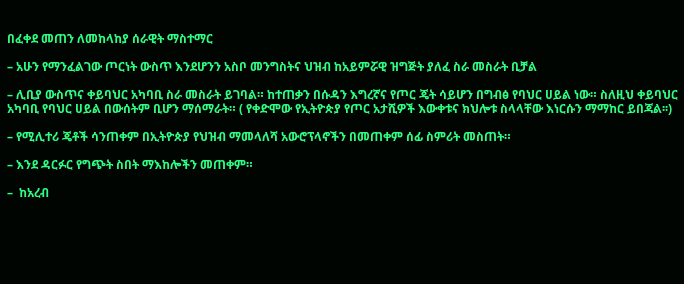በፈቀደ መጠን ለመከላከያ ሰራዊት ማስተማር

– አሁን የማንፈልገው ጦርነት ውስጥ እንደሆንን አስቦ መንግስትና ህዝብ ከአይምሯዊ ዝግጅት ያለፈ ስራ መስራት ቢቻል

– ሊቢያ ውስጥና ቀይባህር አካባቢ ስራ መስራት ይገባል። ከተጠቃን በሱዳን እግረኛና የጦር ጄት ሳይሆን በግብፅ የባህር ሀይል ነው። ስለዚህ ቀይባህር አካባቢ የባህር ሀይል በውሰትም ቢሆን ማሰማራት። ( የቀድሞው የኢትዮጵያ የጦር አታሺዎች እውቀቱና ክህሎቱ ስላላቸው እነርሱን ማማከር ይበጃል፡፡)

– የሚሊተሪ ጄቶች ሳንጠቀም በኢትዮጵያ የህዝብ ማመላለሻ አውሮፕላኖችን በመጠቀም ሰፊ ስምሪት መስጠት።

– እንደ ዳርፉር የግጭት ስበት ማእከሎችን መጠቀም።

–  ከአረብ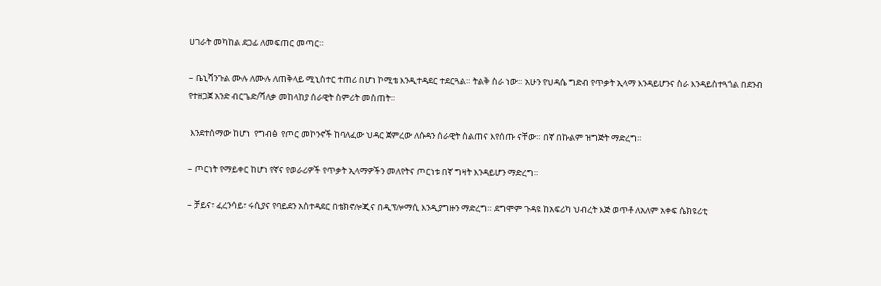ሀገራት መካከል ደጋፊ ለመፍጠር መጣር።

– ቤኒሻንጉል ሙሉ ለሙሉ ለጠቅላይ ሚኒስተር ተጠሪ በሆነ ኮሚቴ እንዲተዳደር ተደርጓል። ትልቅ ስራ ነው። አሁን የህዳሴ ግድብ የጥቃት ኢላማ እንዳይሆንና ስራ እንዳይስተጓጎል በደንብ የተዘጋጀ አንድ ብርጌድ/ሻለቃ መከላከያ ሰራዊት ስምሪት መስጠት።

 እንደተሰማው ከሆነ  የግብፅ  የጦር መኮንኖች ከባለፈው ህዳር ጀምረው ለሱዳን ሰራዊት ስልጠና እየሰጡ ናቸው። በኛ በኩልም ዝግጅት ማድረግ።

– ጦርነት የማይቀር ከሆነ የኛና የወራሪዎች የጥቃት ኢላማዎችን መለየትና ጦርነቱ በኛ ግዛት እንዳይሆን ማድረግ።

– ቻይና፣ ፈረንሳይ፣ ሩሲያና የባይደን አስተዳደር በቴክኖሎጂና በዲፕሎማሲ እንዲያግዙን ማድረግ። ደግሞም ጉዳዩ ከአፍሪካ ህብረት እጅ ወጥቶ ለአለም አቀፍ ሴክዩሪቲ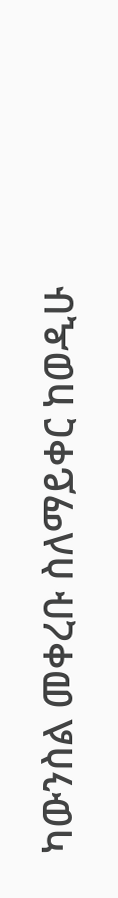ካውንስል መቀረቡ ስለማይቀር ከወዲሁ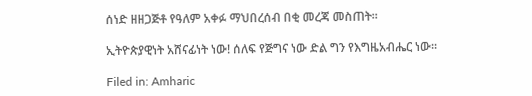ሰነድ ዘዘጋጅቶ የዓለም አቀፉ ማህበረሰብ በቂ መረጃ መስጠት።

ኢትዮጵያዊነት አሸናፊነት ነው! ሰለፍ የጅግና ነው ድል ግን የእግዜአብሔር ነው፡፡

Filed in: Amharic